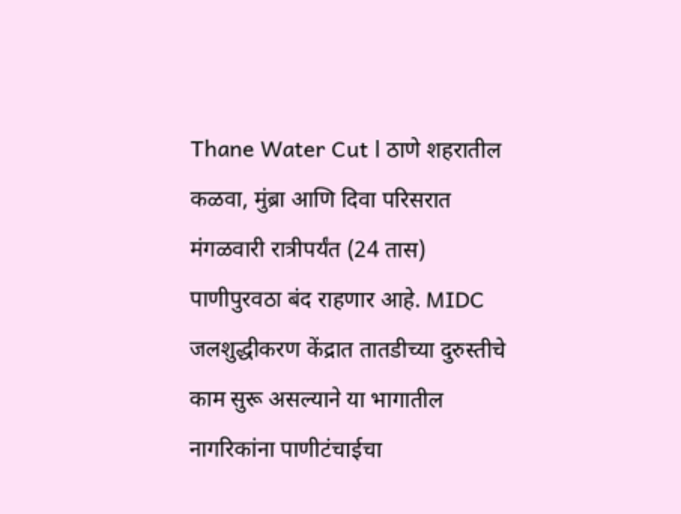Thane Water Cut l ठाणे शहरातील कळवा, मुंब्रा आणि दिवा परिसरात मंगळवारी रात्रीपर्यंत (24 तास) पाणीपुरवठा बंद राहणार आहे. MIDC जलशुद्धीकरण केंद्रात तातडीच्या दुरुस्तीचे काम सुरू असल्याने या भागातील नागरिकांना पाणीटंचाईचा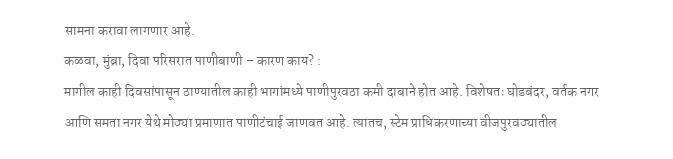सामना करावा लागणार आहे.
कळवा, मुंब्रा, दिवा परिसरात पाणीबाणी – कारण काय? :
मागील काही दिवसांपासून ठाण्यातील काही भागांमध्ये पाणीपुरवठा कमी दाबाने होत आहे. विशेषतः घोडबंदर, वर्तक नगर आणि समता नगर येथे मोठ्या प्रमाणात पाणीटंचाई जाणवत आहे. त्यातच, स्टेम प्राधिकरणाच्या वीजपुरवठ्यातील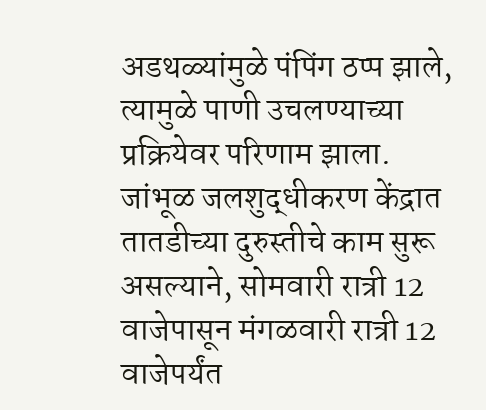अडथळ्यांमुळे पंपिंग ठप्प झाले, त्यामुळे पाणी उचलण्याच्या प्रक्रियेवर परिणाम झाला.
जांभूळ जलशुद्धीकरण केंद्रात तातडीच्या दुरुस्तीचे काम सुरू असल्याने, सोमवारी रात्री 12 वाजेपासून मंगळवारी रात्री 12 वाजेपर्यंत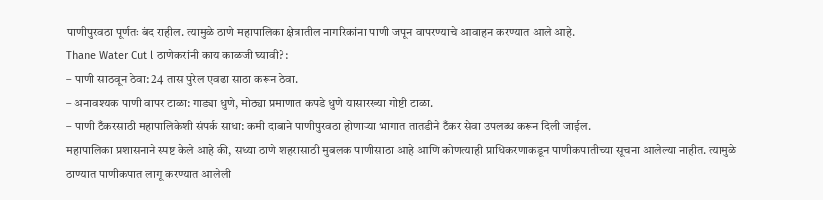पाणीपुरवठा पूर्णतः बंद राहील. त्यामुळे ठाणे महापालिका क्षेत्रातील नागरिकांना पाणी जपून वापरण्याचे आवाहन करण्यात आले आहे.
Thane Water Cut l ठाणेकरांनी काय काळजी घ्यावी? :
– पाणी साठवून ठेवा: 24 तास पुरेल एवढा साठा करून ठेवा.
– अनावश्यक पाणी वापर टाळा: गाड्या धुणे, मोठ्या प्रमाणात कपडे धुणे यासारख्या गोष्टी टाळा.
– पाणी टँकरसाठी महापालिकेशी संपर्क साधा: कमी दाबाने पाणीपुरवठा होणाऱ्या भागात तातडीने टँकर सेवा उपलब्ध करून दिली जाईल.
महापालिका प्रशासनाने स्पष्ट केले आहे की, सध्या ठाणे शहरासाठी मुबलक पाणीसाठा आहे आणि कोणत्याही प्राधिकरणाकडून पाणीकपातीच्या सूचना आलेल्या नाहीत. त्यामुळे ठाण्यात पाणीकपात लागू करण्यात आलेली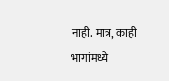नाही. मात्र, काही भागांमध्ये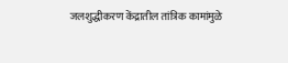जलशुद्धीकरण केंद्रातील तांत्रिक कामांमुळे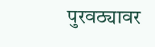पुरवठ्यावर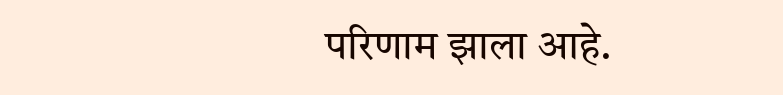परिणाम झाला आहे.